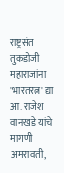राष्ट्रसंत तुकडोजी महाराजांना 'भारतरत्न' द्या आ. राजेश वानखडे यांचे मागणी
अमरावती,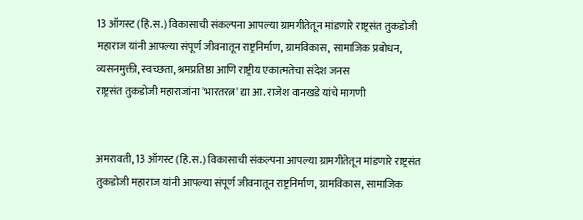13 ऑगस्ट (हिं.स.) विकासाची संकल्पना आपल्या ग्रामगीतेतून मांडणारे राष्ट्रसंत तुकडोजी महाराज यांनी आपल्या संपूर्ण जीवनातून राष्ट्रनिर्माण, ग्रामविकास, सामाजिक प्रबोधन, व्यसनमुक्ती, स्वच्छता, श्रमप्रतिष्ठा आणि राष्ट्रीय एकात्मतेचा संदेश जनस
राष्ट्रसंत तुकडोजी महाराजांना 'भारतरत्न' द्या आ. राजेश वानखडे यांचे मागणी


अमरावती, 13 ऑगस्ट (हिं.स.) विकासाची संकल्पना आपल्या ग्रामगीतेतून मांडणारे राष्ट्रसंत तुकडोजी महाराज यांनी आपल्या संपूर्ण जीवनातून राष्ट्रनिर्माण, ग्रामविकास, सामाजिक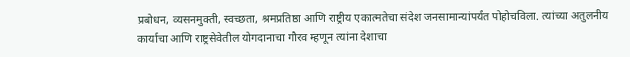प्रबोधन, व्यसनमुक्ती, स्वच्छता, श्रमप्रतिष्ठा आणि राष्ट्रीय एकात्मतेचा संदेश जनसामान्यांपर्यंत पोहोचविला. त्यांच्या अतुलनीय कार्याचा आणि राष्ट्रसेवेतील योगदानाचा गौरव म्हणून त्यांना देशाचा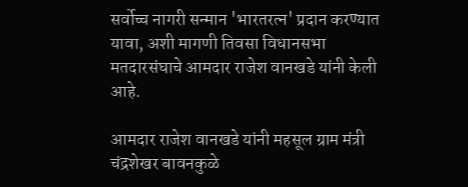सर्वोच्च नागरी सन्मान 'भारतरत्न' प्रदान करण्यात यावा, अशी मागणी तिवसा विधानसभा मतदारसंघाचे आमदार राजेश वानखडे यांनी केली आहे.

आमदार राजेश वानखडे यांनी महसूल ग्राम मंत्री चंद्रशेखर बावनकुळे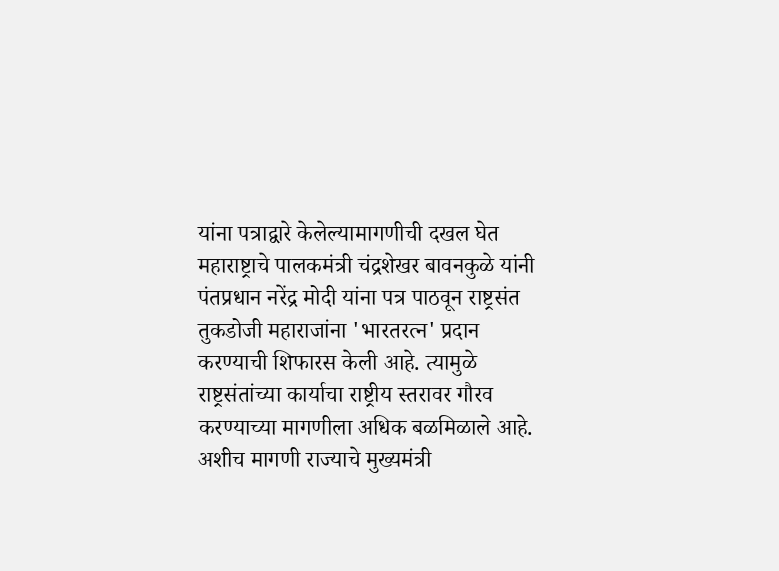यांना पत्राद्वारे केलेल्यामागणीची दखल घेत महाराष्ट्राचे पालकमंत्री चंद्रशेखर बावनकुळे यांनी पंतप्रधान नरेंद्र मोदी यांना पत्र पाठवून राष्ट्रसंत तुकडोजी महाराजांना 'भारतरत्न' प्रदान करण्याची शिफारस केली आहे. त्यामुळे राष्ट्रसंतांच्या कार्याचा राष्ट्रीय स्तरावर गौरव करण्याच्या मागणीला अधिक बळमिळाले आहे. अशीच मागणी राज्याचे मुख्यमंत्री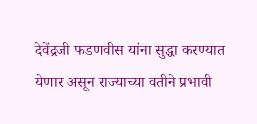देवेंद्रजी फडणवीस यांना सुद्धा करण्यात येणार असून राज्याच्या वतीने प्रभावी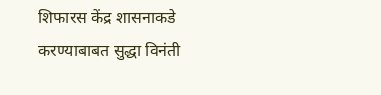शिफारस केंद्र शासनाकडे करण्याबाबत सुद्धा विनंती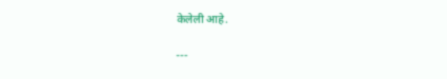केलेली आहे.

---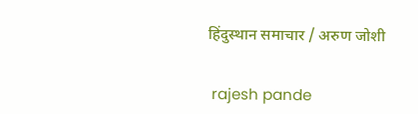हिंदुस्थान समाचार / अरुण जोशी


 rajesh pande